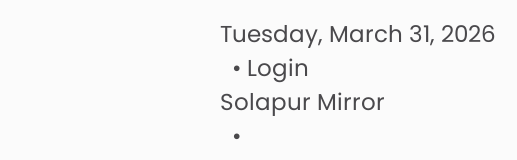Tuesday, March 31, 2026
  • Login
Solapur Mirror
  •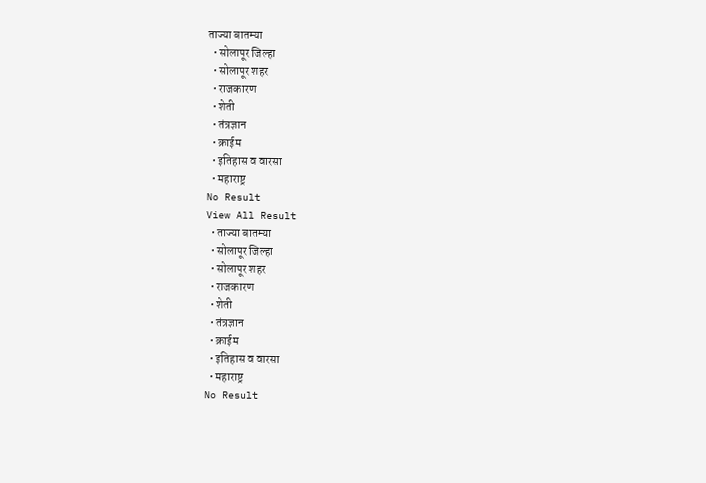ताज्या बातम्या
  • सोलापूर जिल्हा
  • सोलापूर शहर
  • राजकारण
  • शेती
  • तंत्रज्ञान
  • क्राईम
  • इतिहास व वारसा
  • महाराष्ट्र
No Result
View All Result
  • ताज्या बातम्या
  • सोलापूर जिल्हा
  • सोलापूर शहर
  • राजकारण
  • शेती
  • तंत्रज्ञान
  • क्राईम
  • इतिहास व वारसा
  • महाराष्ट्र
No Result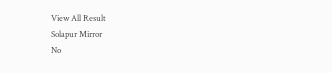View All Result
Solapur Mirror
No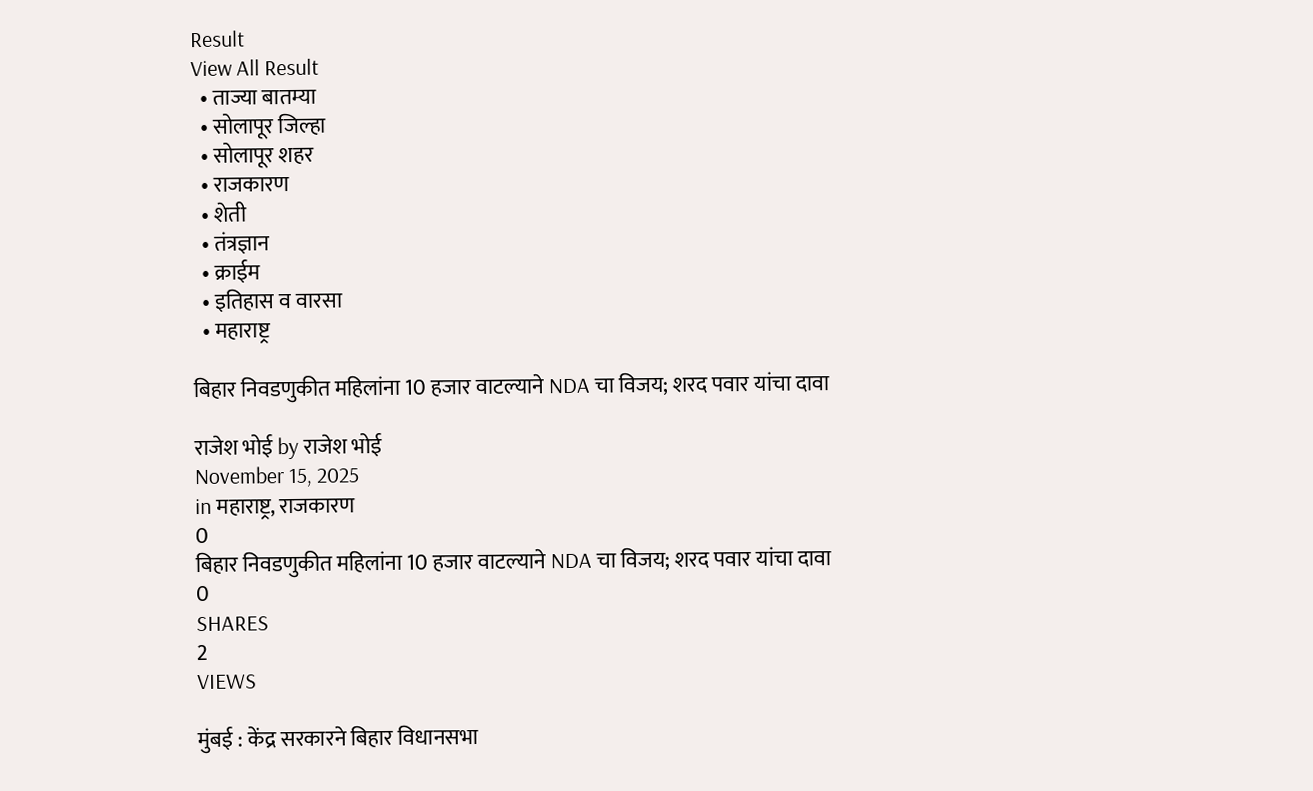Result
View All Result
  • ताज्या बातम्या
  • सोलापूर जिल्हा
  • सोलापूर शहर
  • राजकारण
  • शेती
  • तंत्रज्ञान
  • क्राईम
  • इतिहास व वारसा
  • महाराष्ट्र

बिहार निवडणुकीत महिलांना 10 हजार वाटल्याने NDA चा विजय; शरद पवार यांचा दावा

राजेश भोई by राजेश भोई
November 15, 2025
in महाराष्ट्र, राजकारण
0
बिहार निवडणुकीत महिलांना 10 हजार वाटल्याने NDA चा विजय; शरद पवार यांचा दावा
0
SHARES
2
VIEWS

मुंबई : केंद्र सरकारने बिहार विधानसभा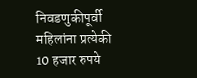निवडणुकीपूर्वी महिलांना प्रत्येकी 10 हजार रुपये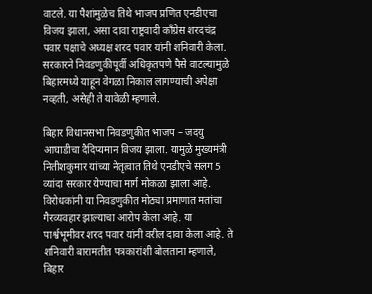वाटले. या पैशांमुळेच तिथे भाजप प्रणित एनडीएचा विजय झाला, असा दावा राष्ट्रवादी काँग्रेस शरदचंद्र पवार पक्षाचे अध्यक्ष शरद पवार यांनी शनिवारी केला. सरकारने निवडणुकीपूर्वी अधिकृतपणे पैसे वाटल्यामुळे बिहारमध्ये याहून वेगळा निकाल लागण्याची अपेक्षा नव्हती, असेही ते यावेळी म्हणाले.

बिहार विधानसभा निवडणुकीत भाजप – जदयु आघाडीचा दैदिप्यमान विजय झाला. यामुळे मुख्यमंत्री नितीशकुमार यांच्या नेतृत्वात तिथे एनडीएचे सलग 5 व्यांदा सरकार येण्याचा मार्ग मोकळा झाला आहे. विरोधकांनी या निवडणुकीत मोठ्या प्रमाणात मतांचा गैरव्यवहार झाल्याचा आरोप केला आहे. या पार्श्वभूमीवर शरद पवार यांनी वरील दावा केला आहे. ते शनिवारी बारामतीत पत्रकारांशी बोलताना म्हणाले, बिहार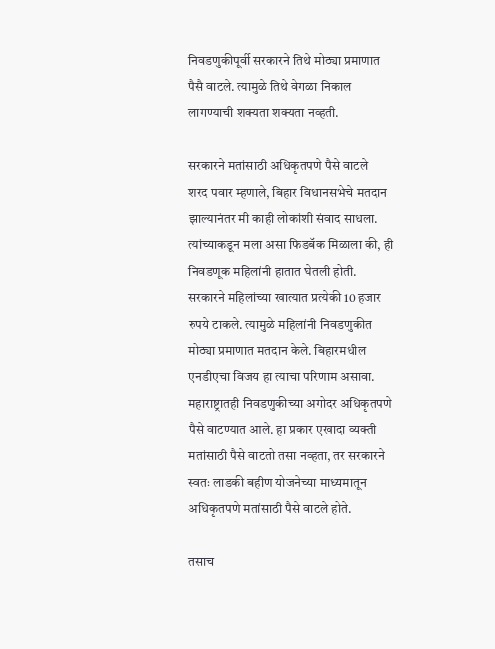निवडणुकीपूर्वी सरकारने तिथे मोठ्या प्रमाणात पैसै वाटले. त्यामुळे तिथे वेगळा निकाल लागण्याची शक्यता शक्यता नव्हती.

सरकारने मतांसाठी अधिकृतपणे पैसे वाटले
शरद पवार म्हणाले, बिहार विधानसभेचे मतदान झाल्यानंतर मी काही लोकांशी संवाद साधला. त्यांच्याकडून मला असा फिडबॅक मिळाला की, ही निवडणूक महिलांनी हातात घेतली होती. सरकारने महिलांच्या खात्यात प्रत्येकी 10 हजार रुपये टाकले. त्यामुळे महिलांनी निवडणुकीत मोठ्या प्रमाणात मतदान केले. बिहारमधील एनडीएचा विजय हा त्याचा परिणाम असावा. महाराष्ट्रातही निवडणुकीच्या अगोदर अधिकृतपणे पैसे वाटण्यात आले. हा प्रकार एखादा व्यक्ती मतांसाठी पैसे वाटतो तसा नव्हता, तर सरकारने स्वतः लाडकी बहीण योजनेच्या माध्यमातून अधिकृतपणे मतांसाठी पैसे वाटले होते.

तसाच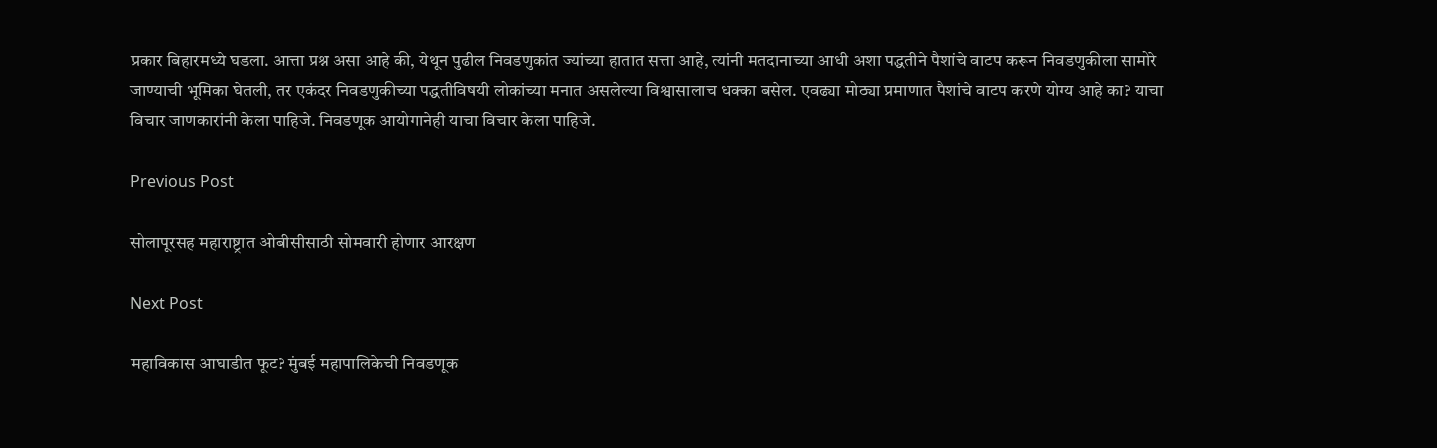प्रकार बिहारमध्ये घडला. आत्ता प्रश्न असा आहे की, येथून पुढील निवडणुकांत ज्यांच्या हातात सत्ता आहे, त्यांनी मतदानाच्या आधी अशा पद्धतीने पैशांचे वाटप करून निवडणुकीला सामोरे जाण्याची भूमिका घेतली, तर एकंदर निवडणुकीच्या पद्धतीविषयी लोकांच्या मनात असलेल्या विश्वासालाच धक्का बसेल. एवढ्या मोठ्या प्रमाणात पैशांचे वाटप करणे योग्य आहे का? याचा विचार जाणकारांनी केला पाहिजे. निवडणूक आयोगानेही याचा विचार केला पाहिजे.

Previous Post

सोलापूरसह महाराष्ट्रात ओबीसीसाठी सोमवारी होणार आरक्षण

Next Post

महाविकास आघाडीत फूट? मुंबई महापालिकेची निवडणूक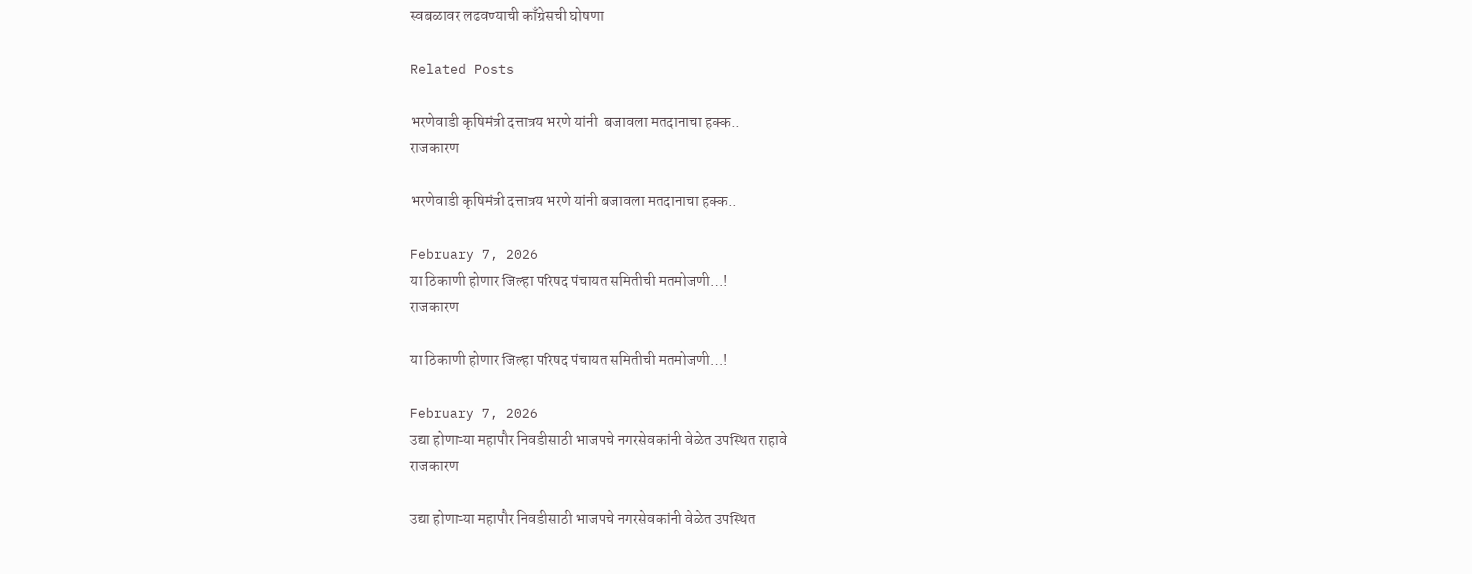स्वबळावर लढवण्याची काँग्रेसची घोषणा

Related Posts

भरणेवाडी कृषिमंत्री दत्तात्रय भरणे यांनी  बजावला मतदानाचा हक्क..
राजकारण

भरणेवाडी कृषिमंत्री दत्तात्रय भरणे यांनी बजावला मतदानाचा हक्क..

February 7, 2026
या ठिकाणी होणार जिल्हा परिषद पंचायत समितीची मतमोजणी…!
राजकारण

या ठिकाणी होणार जिल्हा परिषद पंचायत समितीची मतमोजणी…!

February 7, 2026
उद्या होणाऱ्या महापौर निवडीसाठी भाजपचे नगरसेवकांनी वेळेत उपस्थित राहावे
राजकारण

उद्या होणाऱ्या महापौर निवडीसाठी भाजपचे नगरसेवकांनी वेळेत उपस्थित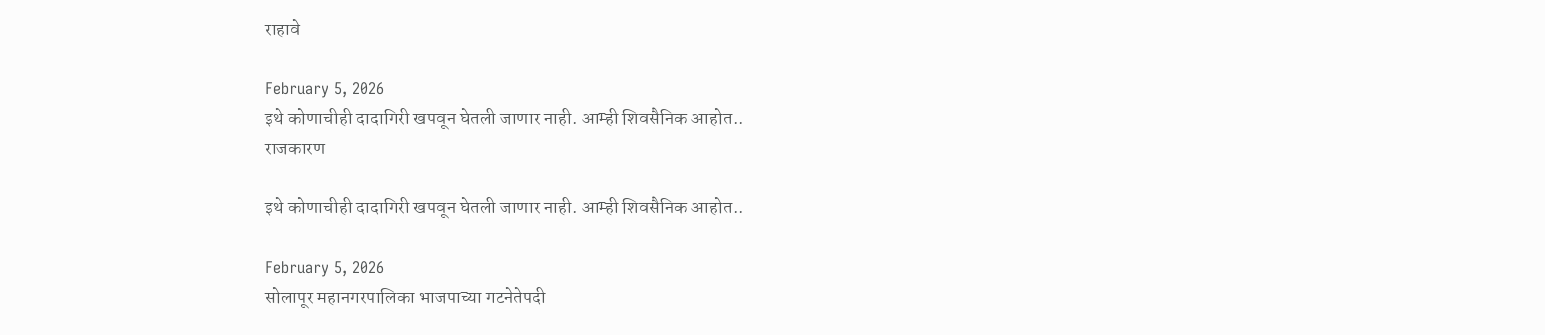राहावे

February 5, 2026
इथे कोणाचीही दादागिरी खपवून घेतली जाणार नाही. आम्ही शिवसैनिक आहोत..
राजकारण

इथे कोणाचीही दादागिरी खपवून घेतली जाणार नाही. आम्ही शिवसैनिक आहोत..

February 5, 2026
सोलापूर महानगरपालिका भाजपाच्या गटनेतेपदी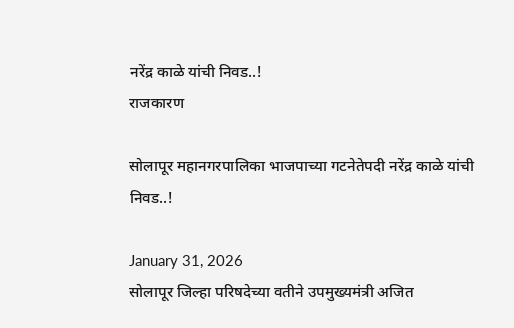नरेंद्र काळे यांची निवड..!
राजकारण

सोलापूर महानगरपालिका भाजपाच्या गटनेतेपदी नरेंद्र काळे यांची निवड..!

January 31, 2026
सोलापूर जिल्हा परिषदेच्या वतीने उपमुख्यमंत्री अजित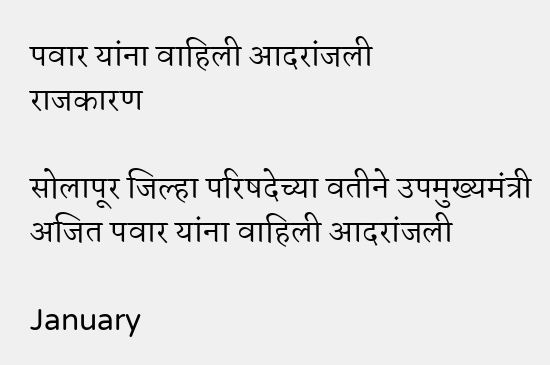पवार यांना वाहिली आदरांजली
राजकारण

सोलापूर जिल्हा परिषदेच्या वतीने उपमुख्यमंत्री अजित पवार यांना वाहिली आदरांजली

January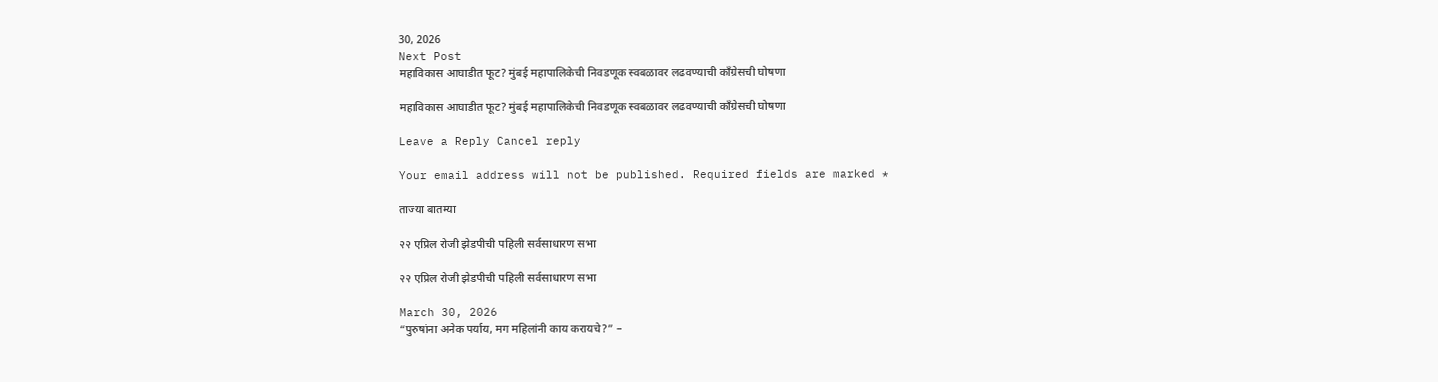30, 2026
Next Post
महाविकास आघाडीत फूट? मुंबई महापालिकेची निवडणूक स्वबळावर लढवण्याची काँग्रेसची घोषणा

महाविकास आघाडीत फूट? मुंबई महापालिकेची निवडणूक स्वबळावर लढवण्याची काँग्रेसची घोषणा

Leave a Reply Cancel reply

Your email address will not be published. Required fields are marked *

ताज्या बातम्या

२२ एप्रिल रोजी झेडपीची पहिली सर्वसाधारण सभा

२२ एप्रिल रोजी झेडपीची पहिली सर्वसाधारण सभा

March 30, 2026
“पुरुषांना अनेक पर्याय, मग महिलांनी काय करायचे?” –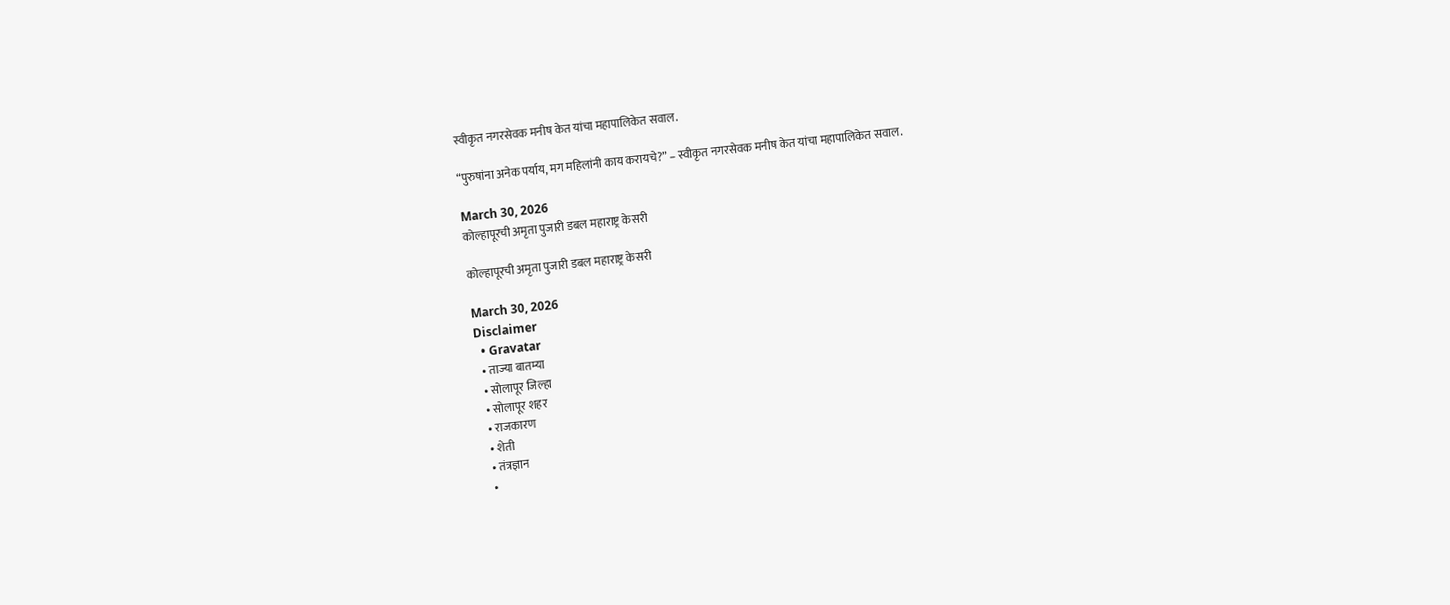स्वीकृत नगरसेवक मनीष केत यांचा महापालिकेत सवाल.

“पुरुषांना अनेक पर्याय, मग महिलांनी काय करायचे?” – स्वीकृत नगरसेवक मनीष केत यांचा महापालिकेत सवाल.

March 30, 2026
कोल्हापूरची अमृता पुजारी डबल महाराष्ट्र केसरी

कोल्हापूरची अमृता पुजारी डबल महाराष्ट्र केसरी

March 30, 2026
Disclaimer
  • Gravatar
  • ताज्या बातम्या
  • सोलापूर जिल्हा
  • सोलापूर शहर
  • राजकारण
  • शेती
  • तंत्रज्ञान
  •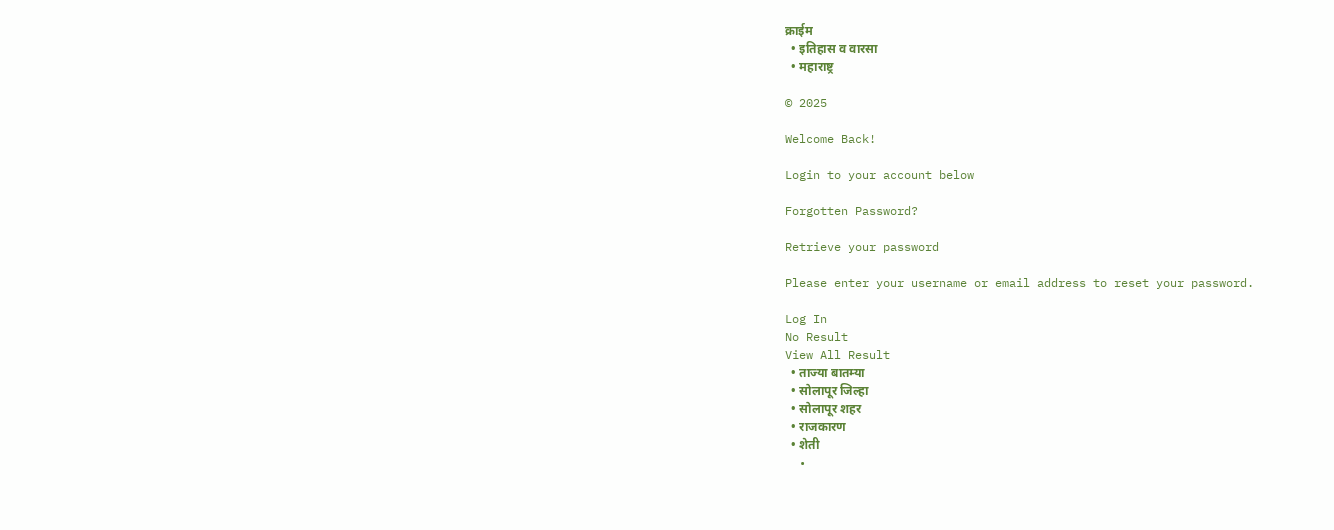क्राईम
  • इतिहास व वारसा
  • महाराष्ट्र

© 2025

Welcome Back!

Login to your account below

Forgotten Password?

Retrieve your password

Please enter your username or email address to reset your password.

Log In
No Result
View All Result
  • ताज्या बातम्या
  • सोलापूर जिल्हा
  • सोलापूर शहर
  • राजकारण
  • शेती
  •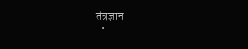तंत्रज्ञान
  •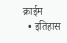क्राईम
  • इतिहास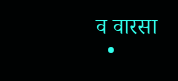व वारसा
  •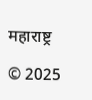महाराष्ट्र

© 2025